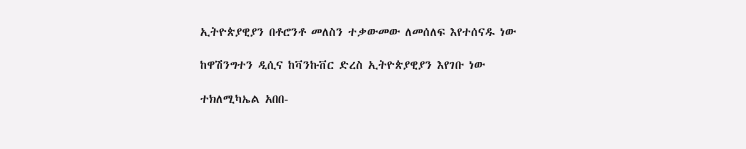ኢትዮጵያዊያን በቶሮንቶ መለስን ተቃውመው ለመሰለፍ እየተሰናዱ ነው

ከዋሽንግተን ዲሲና ከቫንኩቨር ድረስ ኢትዮጵያዊያን እየገቡ ነው

ተክለሚካኤል አበበ-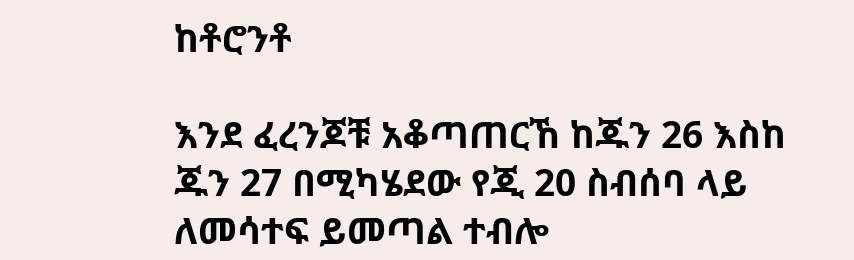ከቶሮንቶ

እንደ ፈረንጆቹ አቆጣጠርኸ ከጁን 26 እስከ ጁን 27 በሚካሄደው የጂ 20 ስብሰባ ላይ ለመሳተፍ ይመጣል ተብሎ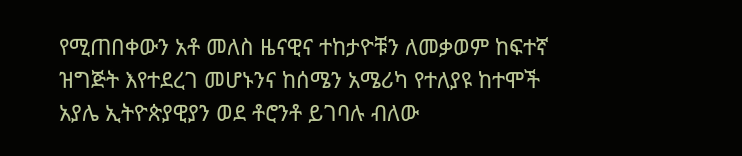የሚጠበቀውን አቶ መለስ ዜናዊና ተከታዮቹን ለመቃወም ከፍተኛ ዝግጅት እየተደረገ መሆኑንና ከሰሜን አሜሪካ የተለያዩ ከተሞች አያሌ ኢትዮጵያዊያን ወደ ቶሮንቶ ይገባሉ ብለው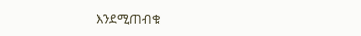እንደሚጠብቁ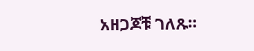አዘጋጆቹ ገለጹ።